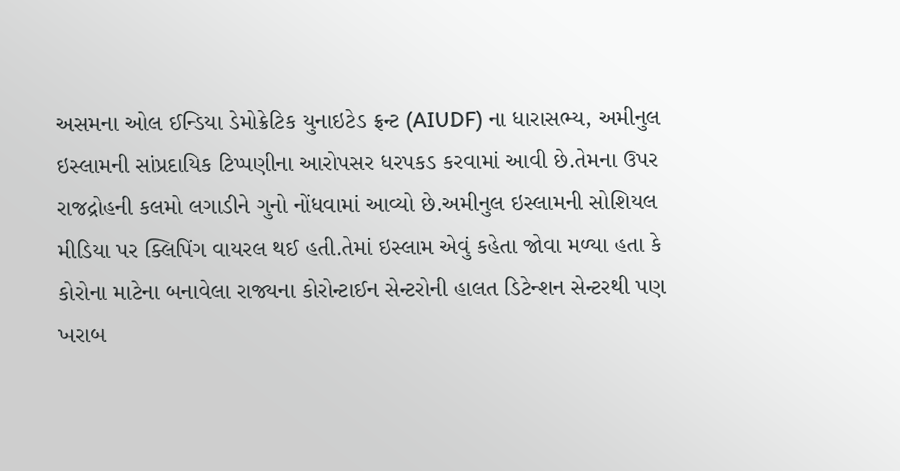અસમના ઓલ ઈન્ડિયા ડેમોક્રેટિક યુનાઇટેડ ફ્રન્ટ (AIUDF) ના ધારાસભ્ય, અમીનુલ ઇસ્લામની સાંપ્રદાયિક ટિપ્પણીના આરોપસર ધરપકડ કરવામાં આવી છે.તેમના ઉપર રાજદ્રોહની કલમો લગાડીને ગુનો નોંધવામાં આવ્યો છે.અમીનુલ ઇસ્લામની સોશિયલ મીડિયા પર ક્લિપિંગ વાયરલ થઈ હતી.તેમાં ઇસ્લામ એવું કહેતા જોવા મળ્યા હતા કે કોરોના માટેના બનાવેલા રાજ્યના કોરોન્ટાઈન સેન્ટરોની હાલત ડિટેન્શન સેન્ટરથી પણ ખરાબ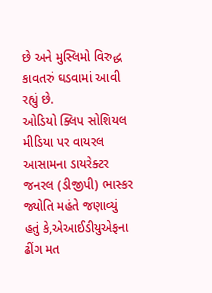છે અને મુસ્લિમો વિરુદ્ધ કાવતરું ઘડવામાં આવી રહ્યું છે.
ઓડિયો ક્લિપ સોશિયલ મીડિયા પર વાયરલ
આસામના ડાયરેક્ટર જનરલ (ડીજીપી) ભાસ્કર જ્યોતિ મહંતે જણાવ્યું હતું કે,એઆઈડીયુએફના ઢીંગ મત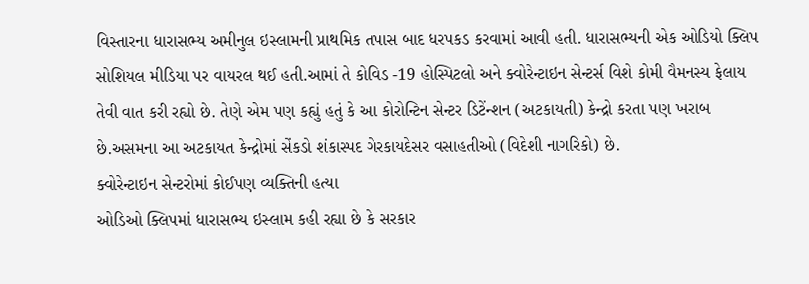વિસ્તારના ધારાસભ્ય અમીનુલ ઇસ્લામની પ્રાથમિક તપાસ બાદ ધરપકડ કરવામાં આવી હતી. ધારાસભ્યની એક ઓડિયો ક્લિપ સોશિયલ મીડિયા પર વાયરલ થઈ હતી.આમાં તે કોવિડ -19 હોસ્પિટલો અને ક્વોરેન્ટાઇન સેન્ટર્સ વિશે કોમી વૈમનસ્ય ફેલાય તેવી વાત કરી રહ્યો છે. તેણે એમ પણ કહ્યું હતું કે આ કોરોન્ટિન સેન્ટર ડિટેંન્શન (અટકાયતી) કેન્દ્રો કરતા પણ ખરાબ છે.અસમના આ અટકાયત કેન્દ્રોમાં સેંકડો શંકાસ્પદ ગેરકાયદેસર વસાહતીઓ (વિદેશી નાગરિકો) છે.
ક્વોરેન્ટાઇન સેન્ટરોમાં કોઈપણ વ્યક્તિની હત્યા
ઓડિઓ ક્લિપમાં ધારાસભ્ય ઇસ્લામ કહી રહ્યા છે કે સરકાર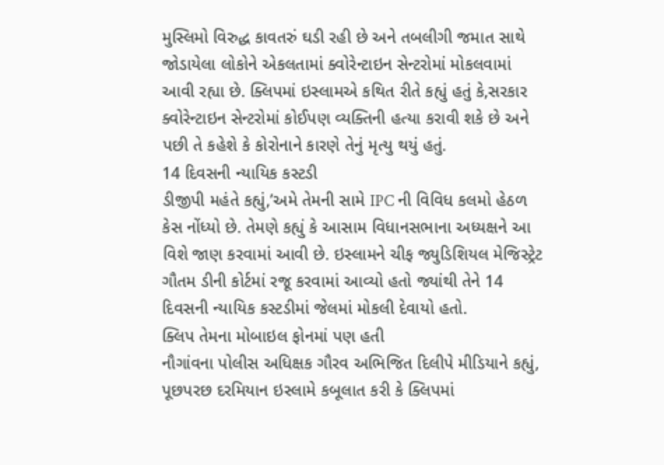મુસ્લિમો વિરુદ્ધ કાવતરું ઘડી રહી છે અને તબલીગી જમાત સાથે જોડાયેલા લોકોને એકલતામાં ક્વોરેન્ટાઇન સેન્ટરોમાં મોકલવામાં આવી રહ્યા છે. ક્લિપમાં ઇસ્લામએ કથિત રીતે કહ્યું હતું કે,સરકાર ક્વોરેન્ટાઇન સેન્ટરોમાં કોઈપણ વ્યક્તિની હત્યા કરાવી શકે છે અને પછી તે કહેશે કે કોરોનાને કારણે તેનું મૃત્યુ થયું હતું.
14 દિવસની ન્યાયિક કસ્ટડી
ડીજીપી મહંતે કહ્યું,’અમે તેમની સામે IPC ની વિવિધ કલમો હેઠળ કેસ નોંધ્યો છે. તેમણે કહ્યું કે આસામ વિધાનસભાના અધ્યક્ષને આ વિશે જાણ કરવામાં આવી છે. ઇસ્લામને ચીફ જ્યુડિશિયલ મેજિસ્ટ્રેટ ગૌતમ ડીની કોર્ટમાં રજૂ કરવામાં આવ્યો હતો જ્યાંથી તેને 14 દિવસની ન્યાયિક કસ્ટડીમાં જેલમાં મોકલી દેવાયો હતો.
ક્લિપ તેમના મોબાઇલ ફોનમાં પણ હતી
નૌગાંવના પોલીસ અધિક્ષક ગૌરવ અભિજિત દિલીપે મીડિયાને કહ્યું, પૂછપરછ દરમિયાન ઇસ્લામે કબૂલાત કરી કે ક્લિપમાં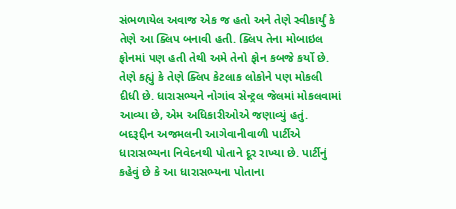સંભળાયેલ અવાજ એક જ હતો અને તેણે સ્વીકાર્યું કે તેણે આ ક્લિપ બનાવી હતી. ક્લિપ તેના મોબાઇલ ફોનમાં પણ હતી તેથી અમે તેનો ફોન કબજે કર્યો છે. તેણે કહ્યું કે તેણે ક્લિપ કેટલાક લોકોને પણ મોકલી દીધી છે. ધારાસભ્યને નોગાંવ સેન્ટ્રલ જેલમાં મોકલવામાં આવ્યા છે, એમ અધિકારીઓએ જણાવ્યું હતું. બદરૂદ્દીન અજમલની આગેવાનીવાળી પાર્ટીએ ધારાસભ્યના નિવેદનથી પોતાને દૂર રાખ્યા છે. પાર્ટીનું કહેવું છે કે આ ધારાસભ્યના પોતાના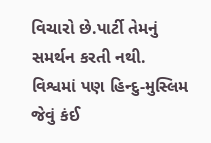વિચારો છે.પાર્ટી તેમનું સમર્થન કરતી નથી.
વિશ્વમાં પણ હિન્દુ-મુસ્લિમ જેવું કંઈ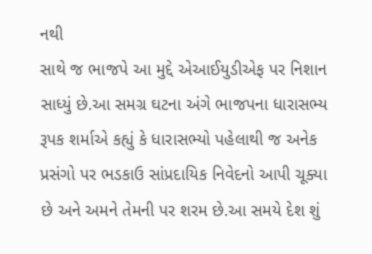નથી
સાથે જ ભાજપે આ મુદ્દે એઆઈયુડીએફ પર નિશાન સાધ્યું છે.આ સમગ્ર ઘટના અંગે ભાજપના ધારાસભ્ય રૂપક શર્માએ કહ્યું કે ધારાસભ્યો પહેલાથી જ અનેક પ્રસંગો પર ભડકાઉ સાંપ્રદાયિક નિવેદનો આપી ચૂક્યા છે અને અમને તેમની પર શરમ છે.આ સમયે દેશ શું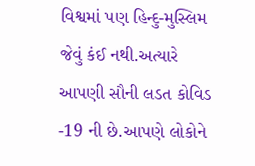વિશ્વમાં પણ હિન્દુ-મુસ્લિમ જેવું કંઈ નથી.અત્યારે આપણી સૌની લડત કોવિડ -19 ની છે.આપણે લોકોને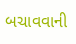બચાવવાની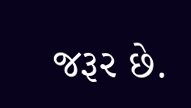જરૂર છે.